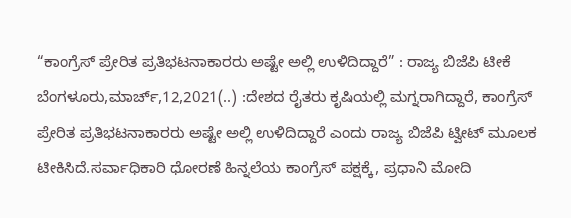“ಕಾಂಗ್ರೆಸ್‌ ಪ್ರೇರಿತ ಪ್ರತಿಭಟನಾಕಾರರು ಅಷ್ಟೇ ಅಲ್ಲಿ ಉಳಿದಿದ್ದಾರೆ” : ರಾಜ್ಯ ಬಿಜೆಪಿ ಟೀಕೆ ಬೆಂಗಳೂರು,ಮಾರ್ಚ್,12,2021(..) :ದೇಶದ ರೈತರು ಕೃಷಿಯಲ್ಲಿ ಮಗ್ನರಾಗಿದ್ದಾರೆ, ಕಾಂಗ್ರೆಸ್‌ ಪ್ರೇರಿತ ಪ್ರತಿಭಟನಾಕಾರರು ಅಷ್ಟೇ ಅಲ್ಲಿ ಉಳಿದಿದ್ದಾರೆ ಎಂದು ರಾಜ್ಯ ಬಿಜೆಪಿ ಟ್ವೀಟ್ ಮೂಲಕ ಟೀಕಿಸಿದೆ.ಸರ್ವಾಧಿಕಾರಿ ಧೋರಣೆ ಹಿನ್ನಲೆಯ ಕಾಂಗ್ರೆಸ್‌ ಪಕ್ಷಕ್ಕೆ, ಪ್ರಧಾನಿ ಮೋದಿ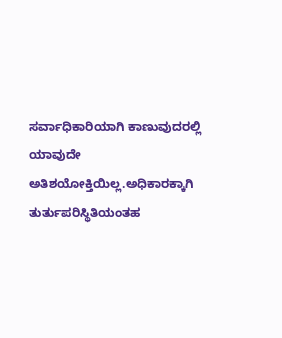ಸರ್ವಾಧಿಕಾರಿಯಾಗಿ ಕಾಣುವುದರಲ್ಲಿ ಯಾವುದೇ ಅತಿಶಯೋಕ್ತಿಯಿಲ್ಲ.ಅಧಿಕಾರಕ್ಕಾಗಿ ತುರ್ತುಪರಿಸ್ಥಿತಿಯಂತಹ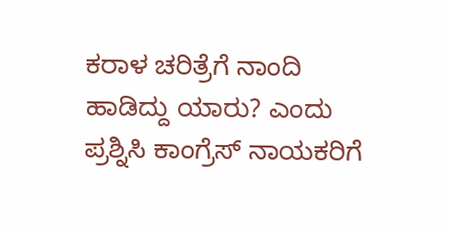ಕರಾಳ ಚರಿತ್ರೆಗೆ ನಾಂದಿ ಹಾಡಿದ್ದು ಯಾರು? ಎಂದು ಪ್ರಶ್ನಿಸಿ ಕಾಂಗ್ರೆಸ್ ನಾಯಕರಿಗೆ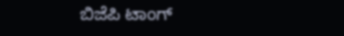ಬಿಜೆಪಿ ಟಾಂಗ್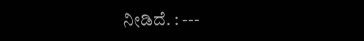ನೀಡಿದೆ. : ---